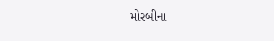મોરબીના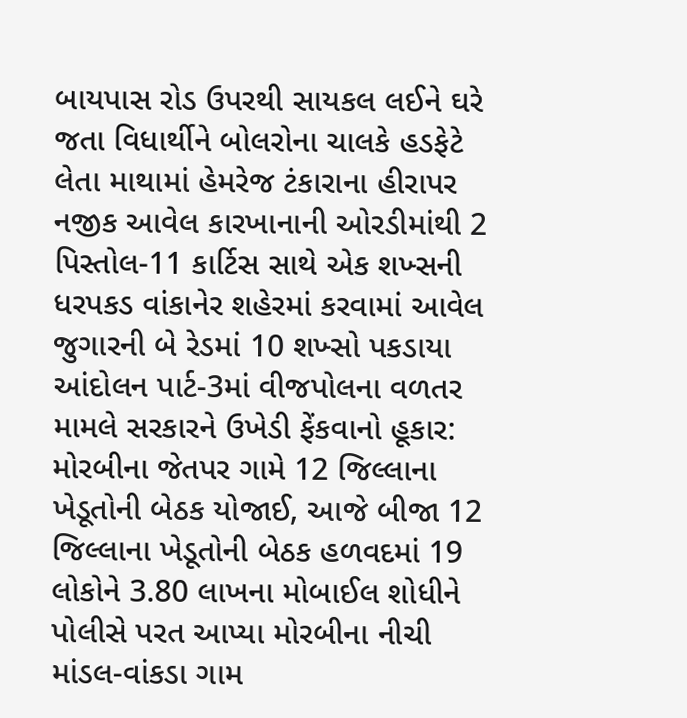બાયપાસ રોડ ઉપરથી સાયકલ લઈને ઘરે જતા વિધાર્થીને બોલરોના ચાલકે હડફેટે લેતા માથામાં હેમરેજ ટંકારાના હીરાપર નજીક આવેલ કારખાનાની ઓરડીમાંથી 2 પિસ્તોલ-11 કાર્ટિસ સાથે એક શખ્સની ધરપકડ વાંકાનેર શહેરમાં કરવામાં આવેલ જુગારની બે રેડમાં 10 શખ્સો પકડાયા આંદોલન પાર્ટ-3માં વીજપોલના વળતર મામલે સરકારને ઉખેડી ફેંકવાનો હૂકાર: મોરબીના જેતપર ગામે 12 જિલ્લાના ખેડૂતોની બેઠક યોજાઈ, આજે બીજા 12 જિલ્લાના ખેડૂતોની બેઠક હળવદમાં 19 લોકોને 3.80 લાખના મોબાઈલ શોધીને પોલીસે પરત આપ્યા મોરબીના નીચી માંડલ-વાંકડા ગામ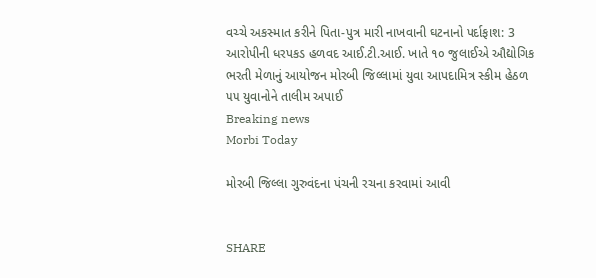વચ્ચે અકસ્માત કરીને પિતા-પુત્ર મારી નાખવાની ઘટનાનો પર્દાફાશ: 3 આરોપીની ધરપકડ હળવદ આઈ.ટી.આઈ. ખાતે ૧૦ જુલાઈએ ઔદ્યોગિક ભરતી મેળાનું આયોજન મોરબી જિલ્લામાં યુવા આપદામિત્ર સ્કીમ હેઠળ ૫૫ યુવાનોને તાલીમ અપાઈ
Breaking news
Morbi Today

મોરબી જિલ્લા ગુરુવંદના પંચની રચના કરવામાં આવી


SHARE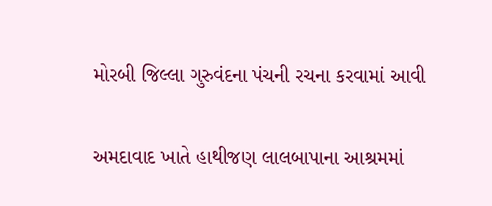મોરબી જિલ્લા ગુરુવંદના પંચની રચના કરવામાં આવી

અમદાવાદ ખાતે હાથીજણ લાલબાપાના આશ્રમમાં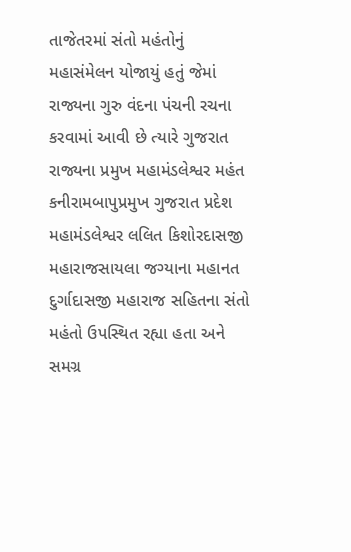તાજેતરમાં સંતો મહંતોનું મહાસંમેલન યોજાયું હતું જેમાં રાજ્યના ગુરુ વંદના પંચની રચના કરવામાં આવી છે ત્યારે ગુજરાત રાજ્યના પ્રમુખ મહામંડલેશ્વર મહંત કનીરામબાપુપ્રમુખ ગુજરાત પ્રદેશ મહામંડલેશ્વર લલિત કિશોરદાસજી મહારાજસાયલા જગ્યાના મહાનત દુર્ગાદાસજી મહારાજ સહિતના સંતો મહંતો ઉપસ્થિત રહ્યા હતા અને સમગ્ર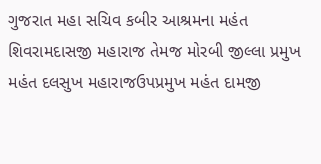ગુજરાત મહા સચિવ કબીર આશ્રમના મહંત શિવરામદાસજી મહારાજ તેમજ મોરબી જીલ્લા પ્રમુખ મહંત દલસુખ મહારાજઉપપ્રમુખ મહંત દામજી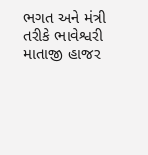ભગત અને મંત્રી તરીકે ભાવેશ્વરી માતાજી હાજર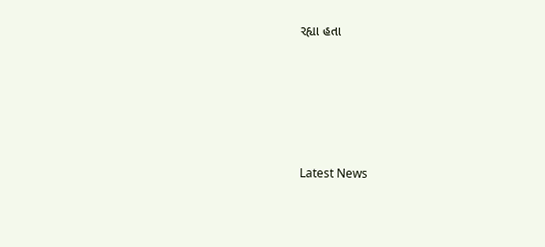રહ્યા હતા






Latest News